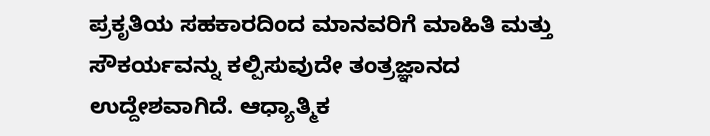ಪ್ರಕೃತಿಯ ಸಹಕಾರದಿಂದ ಮಾನವರಿಗೆ ಮಾಹಿತಿ ಮತ್ತು ಸೌಕರ್ಯವನ್ನು ಕಲ್ಪಿಸುವುದೇ ತಂತ್ರಜ್ಞಾನದ ಉದ್ದೇಶವಾಗಿದೆ. ಆಧ್ಯಾತ್ಮಿಕ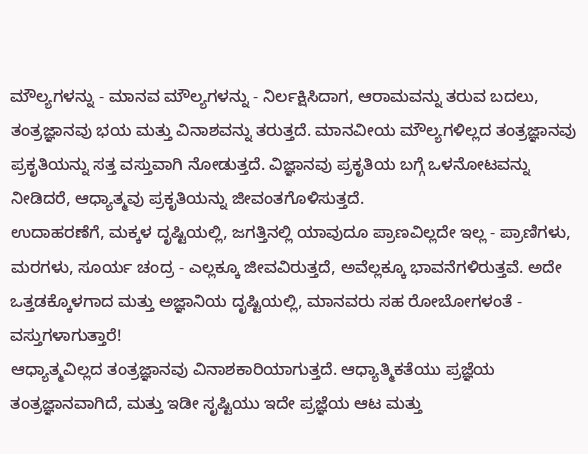ಮೌಲ್ಯಗಳನ್ನು - ಮಾನವ ಮೌಲ್ಯಗಳನ್ನು - ನಿರ್ಲಕ್ಷಿಸಿದಾಗ, ಆರಾಮವನ್ನು ತರುವ ಬದಲು, ತಂತ್ರಜ್ಞಾನವು ಭಯ ಮತ್ತು ವಿನಾಶವನ್ನು ತರುತ್ತದೆ. ಮಾನವೀಯ ಮೌಲ್ಯಗಳಿಲ್ಲದ ತಂತ್ರಜ್ಞಾನವು ಪ್ರಕೃತಿಯನ್ನು ಸತ್ತ ವಸ್ತುವಾಗಿ ನೋಡುತ್ತದೆ. ವಿಜ್ಞಾನವು ಪ್ರಕೃತಿಯ ಬಗ್ಗೆ ಒಳನೋಟವನ್ನು ನೀಡಿದರೆ, ಆಧ್ಯಾತ್ಮವು ಪ್ರಕೃತಿಯನ್ನು ಜೀವಂತಗೊಳಿಸುತ್ತದೆ.
ಉದಾಹರಣೆಗೆ, ಮಕ್ಕಳ ದೃಷ್ಟಿಯಲ್ಲಿ, ಜಗತ್ತಿನಲ್ಲಿ ಯಾವುದೂ ಪ್ರಾಣವಿಲ್ಲದೇ ಇಲ್ಲ - ಪ್ರಾಣಿಗಳು, ಮರಗಳು, ಸೂರ್ಯ ಚಂದ್ರ - ಎಲ್ಲಕ್ಕೂ ಜೀವವಿರುತ್ತದೆ, ಅವೆಲ್ಲಕ್ಕೂ ಭಾವನೆಗಳಿರುತ್ತವೆ. ಅದೇ ಒತ್ತಡಕ್ಕೊಳಗಾದ ಮತ್ತು ಅಜ್ಞಾನಿಯ ದೃಷ್ಟಿಯಲ್ಲಿ, ಮಾನವರು ಸಹ ರೋಬೋಗಳಂತೆ - ವಸ್ತುಗಳಾಗುತ್ತಾರೆ!
ಆಧ್ಯಾತ್ಮವಿಲ್ಲದ ತಂತ್ರಜ್ಞಾನವು ವಿನಾಶಕಾರಿಯಾಗುತ್ತದೆ. ಆಧ್ಯಾತ್ಮಿಕತೆಯು ಪ್ರಜ್ಞೆಯ ತಂತ್ರಜ್ಞಾನವಾಗಿದೆ, ಮತ್ತು ಇಡೀ ಸೃಷ್ಟಿಯು ಇದೇ ಪ್ರಜ್ಞೆಯ ಆಟ ಮತ್ತು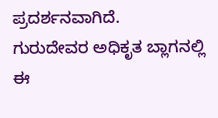ಪ್ರದರ್ಶನವಾಗಿದೆ.
ಗುರುದೇವರ ಅಧಿಕೃತ ಬ್ಲಾಗನಲ್ಲಿ ಈ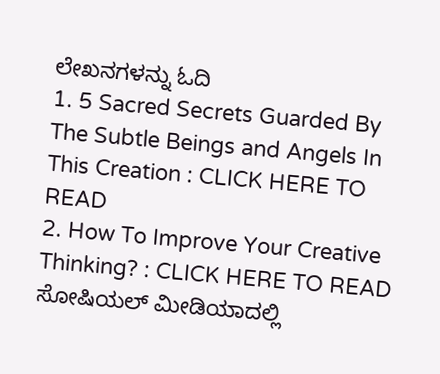ಲೇಖನಗಳನ್ನು ಓದಿ
1. 5 Sacred Secrets Guarded By The Subtle Beings and Angels In This Creation : CLICK HERE TO READ
2. How To Improve Your Creative Thinking? : CLICK HERE TO READ
ಸೋಷಿಯಲ್ ಮೀಡಿಯಾದಲ್ಲಿ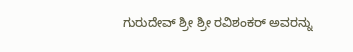ಗುರುದೇವ್ ಶ್ರೀ ಶ್ರೀ ರವಿಶಂಕರ್ ಅವರನ್ನು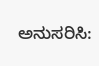ಅನುಸರಿಸಿ: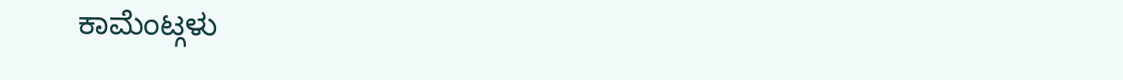ಕಾಮೆಂಟ್ಗಳು